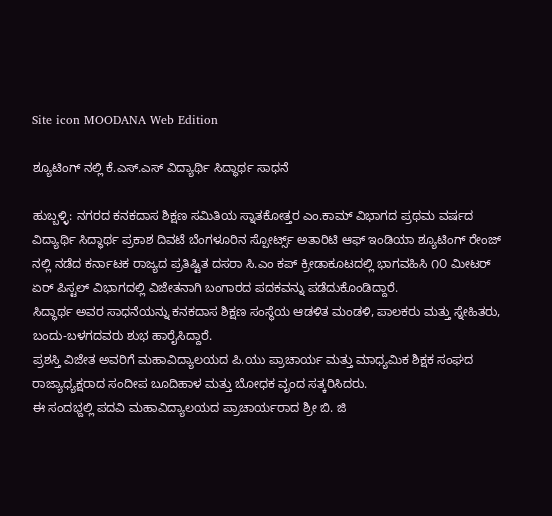Site icon MOODANA Web Edition

ಶ್ಯೂಟಿಂಗ್ ನಲ್ಲಿ ಕೆ.ಎಸ್.ಎಸ್ ವಿದ್ಯಾರ್ಥಿ ಸಿದ್ಧಾರ್ಥ ಸಾಧನೆ

ಹುಬ್ಬಳ್ಳಿ: ನಗರದ ಕನಕದಾಸ ಶಿಕ್ಷಣ ಸಮಿತಿಯ ಸ್ನಾತಕೋತ್ತರ ಎಂ.ಕಾಮ್ ವಿಭಾಗದ ಪ್ರಥಮ ವರ್ಷದ ವಿದ್ಯಾರ್ಥಿ ಸಿದ್ಧಾರ್ಥ ಪ್ರಕಾಶ ದಿವಟೆ ಬೆಂಗಳೂರಿನ ಸ್ಪೋರ್ಟ್ಸ್ ಅತಾರಿಟಿ ಆಫ್ ಇಂಡಿಯಾ ಶ್ಯೂಟಿಂಗ್ ರೇಂಜ್ ನಲ್ಲಿ ನಡೆದ ಕರ್ನಾಟಕ ರಾಜ್ಯದ ಪ್ರತಿಷ್ಟಿತ ದಸರಾ ಸಿ.ಎಂ ಕಪ್ ಕ್ರೀಡಾಕೂಟದಲ್ಲಿ ಭಾಗವಹಿಸಿ ೧೦ ಮೀಟರ್ ಏರ್ ಪಿಸ್ಟಲ್ ವಿಭಾಗದಲ್ಲಿ ವಿಜೇತನಾಗಿ ಬಂಗಾರದ ಪದಕವನ್ನು ಪಡೆದುಕೊಂಡಿದ್ದಾರೆ.
ಸಿದ್ಧಾರ್ಥ ಅವರ ಸಾಧನೆಯನ್ನು ಕನಕದಾಸ ಶಿಕ್ಷಣ ಸಂಸ್ಥೆಯ ಆಡಳಿತ ಮಂಡಳಿ, ಪಾಲಕರು ಮತ್ತು ಸ್ನೇಹಿತರು, ಬಂದು-ಬಳಗದವರು ಶುಭ ಹಾರೈಸಿದ್ದಾರೆ.
ಪ್ರಶಸ್ತಿ ವಿಜೇತ ಅವರಿಗೆ ಮಹಾವಿದ್ಯಾಲಯದ ಪಿ.ಯು ಪ್ರಾಚಾರ್ಯ ಮತ್ತು ಮಾಧ್ಯಮಿಕ ಶಿಕ್ಷಕ ಸಂಘದ ರಾಜ್ಯಾಧ್ಯಕ್ಷರಾದ ಸಂದೀಪ ಬೂದಿಹಾಳ ಮತ್ತು ಬೋಧಕ ವೃಂದ ಸತ್ಕರಿಸಿದರು.
ಈ ಸಂದಭ್ದಲ್ಲಿ ಪದವಿ ಮಹಾವಿದ್ಯಾಲಯದ ಪ್ರಾಚಾರ್ಯರಾದ ಶ್ರೀ ಬಿ. ಜಿ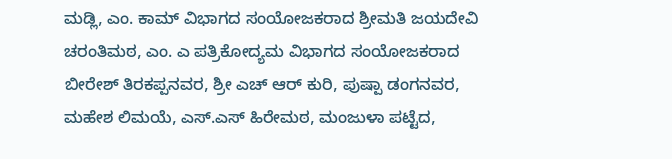ಮಡ್ಲಿ, ಎಂ. ಕಾಮ್ ವಿಭಾಗದ ಸಂಯೋಜಕರಾದ ಶ್ರೀಮತಿ ಜಯದೇವಿ ಚರಂತಿಮಠ, ಎಂ. ಎ ಪತ್ರಿಕೋದ್ಯಮ ವಿಭಾಗದ ಸಂಯೋಜಕರಾದ ಬೀರೇಶ್ ತಿರಕಪ್ಪನವರ, ಶ್ರೀ ಎಚ್ ಆರ್ ಕುರಿ, ಪುಷ್ಪಾ ಡಂಗನವರ, ಮಹೇಶ ಲಿಮಯೆ, ಎಸ್.ಎಸ್ ಹಿರೇಮಠ, ಮಂಜುಳಾ ಪಟ್ಟೆದ,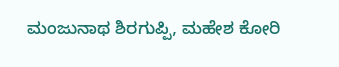ಮಂಜುನಾಥ ಶಿರಗುಪ್ಪಿ, ಮಹೇಶ ಕೋರಿ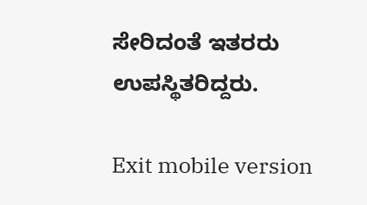ಸೇರಿದಂತೆ ಇತರರು ಉಪಸ್ಥಿತರಿದ್ದರು.

Exit mobile version